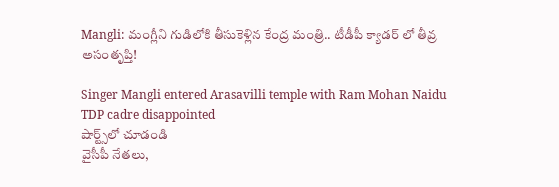Mangli: మంగ్లీని గుడిలోకి తీసుకెళ్లిన కేంద్ర మంత్రి.. టీడీపీ క్యాడర్ లో తీవ్ర అసంతృప్తి!

Singer Mangli entered Arasavilli temple with Ram Mohan Naidu TDP cadre disappointed
షార్ట్స్‌లో చూడండి
వైసీపీ నేతలు,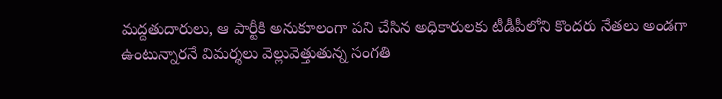మద్దతుదారులు, ఆ పార్టీకి అనుకూలంగా పని చేసిన అధికారులకు టీడీపీలోని కొందరు నేతలు అండగా ఉంటున్నారనే విమర్శలు వెల్లువెత్తుతున్న సంగతి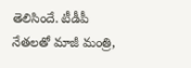తెలిసిందే. టీడీపీ నేతలతో మాజీ మంత్రి,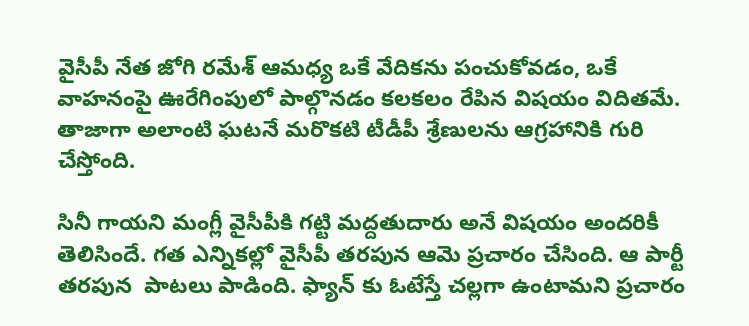వైసీపీ నేత జోగి రమేశ్ ఆమధ్య ఒకే వేదికను పంచుకోవడం, ఒకే వాహనంపై ఊరేగింపులో పాల్గొనడం కలకలం రేపిన విషయం విదితమే. తాజాగా అలాంటి ఘటనే మరొకటి టీడీపీ శ్రేణులను ఆగ్రహానికి గురి చేస్తోంది.

సినీ గాయని మంగ్లీ వైసీపీకి గట్టి మద్దతుదారు అనే విషయం అందరికీ తెలిసిందే. గత ఎన్నికల్లో వైసీపీ తరపున ఆమె ప్రచారం చేసింది. ఆ పార్టీ తరపున  పాటలు పాడింది. ఫ్యాన్ కు ఓటేస్తే చల్లగా ఉంటామని ప్రచారం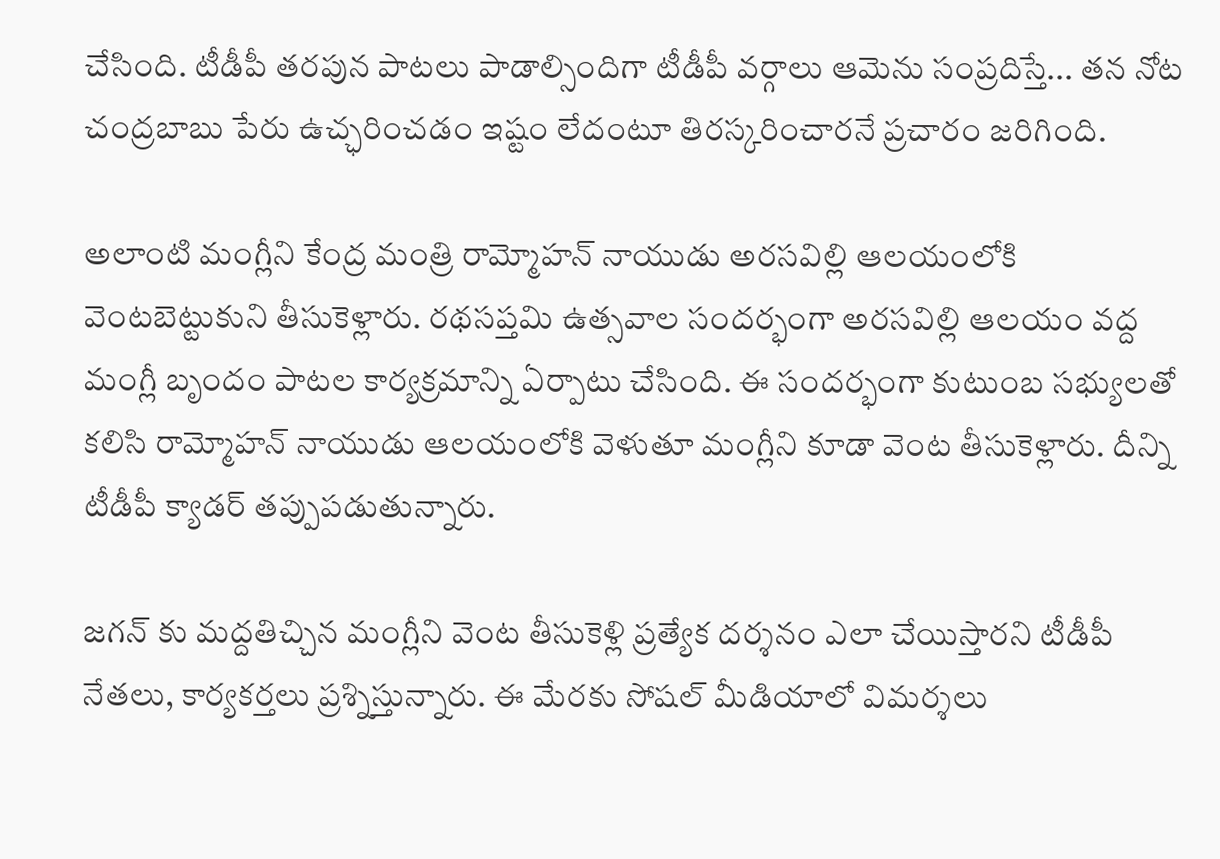చేసింది. టీడీపీ తరపున పాటలు పాడాల్సిందిగా టీడీపీ వర్గాలు ఆమెను సంప్రదిస్తే... తన నోట చంద్రబాబు పేరు ఉచ్ఛరించడం ఇష్టం లేదంటూ తిరస్కరించారనే ప్రచారం జరిగింది.

అలాంటి మంగ్లీని కేంద్ర మంత్రి రామ్మోహన్ నాయుడు అరసవిల్లి ఆలయంలోకి వెంటబెట్టుకుని తీసుకెళ్లారు. రథసప్తమి ఉత్సవాల సందర్భంగా అరసవిల్లి ఆలయం వద్ద మంగ్లీ బృందం పాటల కార్యక్రమాన్ని ఏర్పాటు చేసింది. ఈ సందర్భంగా కుటుంబ సభ్యులతో కలిసి రామ్మోహన్ నాయుడు ఆలయంలోకి వెళుతూ మంగ్లీని కూడా వెంట తీసుకెళ్లారు. దీన్ని టీడీపీ క్యాడర్ తప్పుపడుతున్నారు.

జగన్ కు మద్దతిచ్చిన మంగ్లీని వెంట తీసుకెళ్లి ప్రత్యేక దర్శనం ఎలా చేయిస్తారని టీడీపీ నేతలు, కార్యకర్తలు ప్రశ్నిస్తున్నారు. ఈ మేరకు సోషల్ మీడియాలో విమర్శలు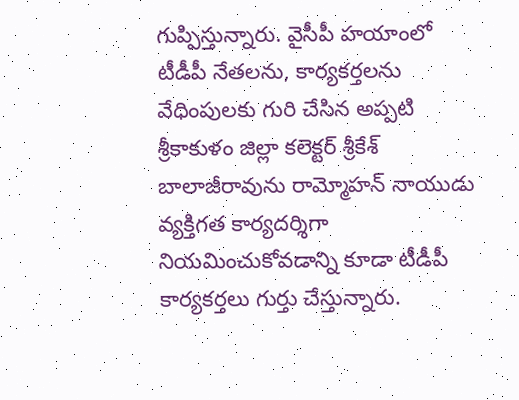గుప్పిస్తున్నారు. వైసీపీ హయాంలో టీడీపీ నేతలను, కార్యకర్తలను వేధింపులకు గురి చేసిన అప్పటి శ్రీకాకుళం జిల్లా కలెక్టర్ శ్రీకేశ్ బాలాజీరావును రామ్మోహన్ నాయుడు వ్యక్తిగత కార్యదర్శిగా నియమించుకోవడాన్ని కూడా టీడీపీ కార్యకర్తలు గుర్తు చేస్తున్నారు.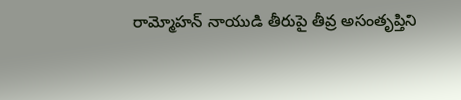రామ్మోహన్ నాయుడి తీరుపై తీవ్ర అసంతృప్తిని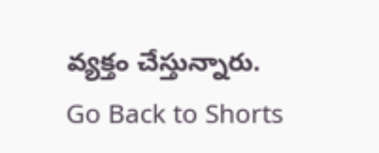వ్యక్తం చేస్తున్నారు.
Go Back to Shorts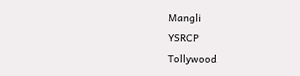Mangli
YSRCP
Tollywood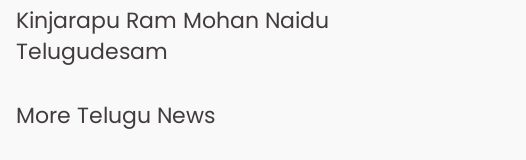Kinjarapu Ram Mohan Naidu
Telugudesam

More Telugu News